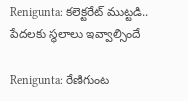Renigunta: కలెక్టరేట్ ముట్టడి.. పేదలకు స్థలాలు ఇవ్వాల్సిందే

Renigunta: రేణిగుంట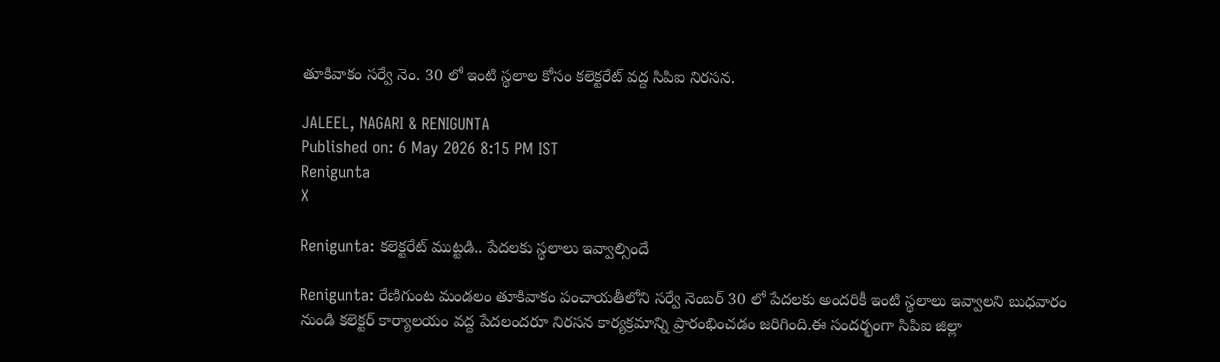తూకివాకం సర్వే నెం. 30 లో ఇంటి స్థలాల కోసం కలెక్టరేట్ వద్ద సిపిఐ నిరసన.

JALEEL, NAGARI & RENIGUNTA
Published on: 6 May 2026 8:15 PM IST
Renigunta
X

Renigunta: కలెక్టరేట్ ముట్టడి.. పేదలకు స్థలాలు ఇవ్వాల్సిందే

Renigunta: రేణిగుంట మండలం తూకివాకం పంచాయతీలోని సర్వే నెంబర్ 30 లో పేదలకు అందరికీ ఇంటి స్థలాలు ఇవ్వాలని బుధవారం నుండి కలెక్టర్ కార్యాలయం వద్ద పేదలందరూ నిరసన కార్యక్రమాన్ని ప్రారంభించడం జరిగింది.ఈ సందర్భంగా సిపిఐ జిల్లా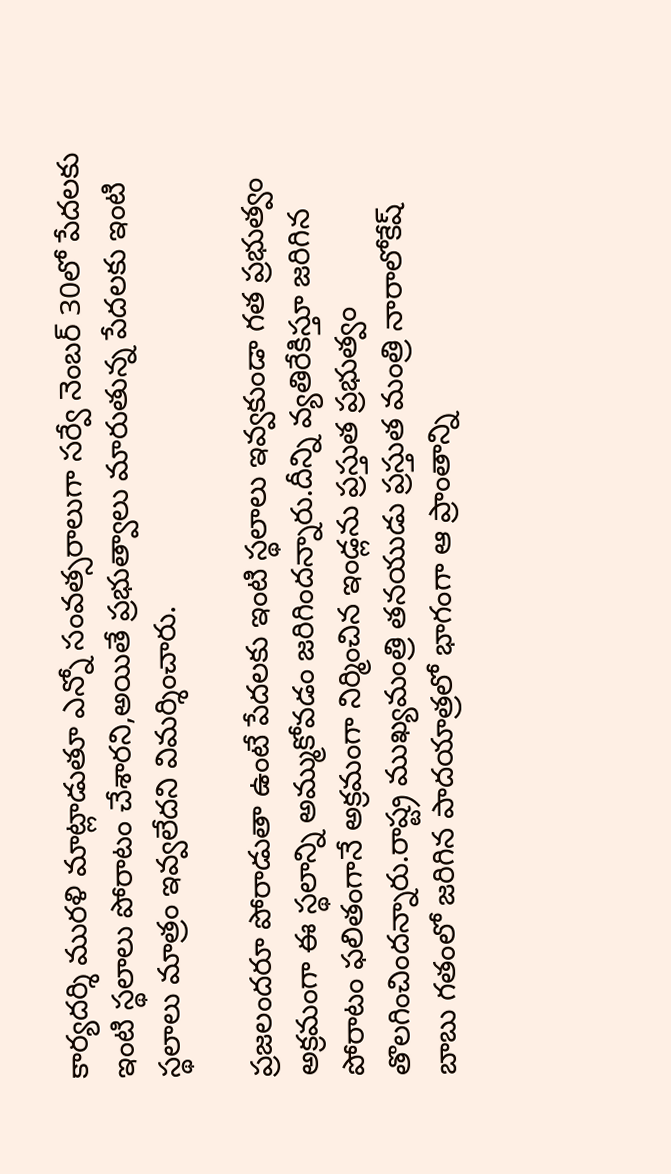కార్యదర్శి మురళి మాట్లాడుతూ ఎన్నో సంవత్సరాలుగా సర్వే నెంబర్ 30లో పేదలకు ఇంటి స్థలాలు పోరాటం చేశారని,అయితే ప్రభుత్వాలు మారుతున్న పేదలకు ఇంటి స్థలాలు మాత్రం ఇవ్వలేదని విమర్శించారు.

ప్రజలందరూ పోరాడుతా ఉంటే పేదలకు ఇంటి స్థలాలు ఇవ్వకుండా గత ప్రభుత్వం అక్రమంగా ఈ స్థలాన్ని అమ్ముకోవడం జరిగిందన్నారు.దీన్ని వ్యతిరేకిస్తూ జరిగిన పోరాటం ఫలితంగానే అక్రమంగా నిర్మించిన ఇండ్లను ప్రస్తుత ప్రభుత్వం తొలగించిందన్నారు.రాష్ట్ర ముఖ్యమంత్రి తనయుడు ప్రస్తుత మంత్రి నారాలోకేష్ బాబు గతంలో జరిగిన పాదయాత్రలో భాగంగా ఆ ప్రాంతాన్ని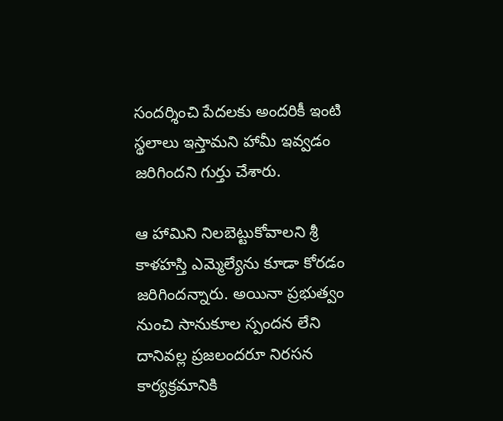సందర్శించి పేదలకు అందరికీ ఇంటి స్థలాలు ఇస్తామని హామీ ఇవ్వడం జరిగిందని గుర్తు చేశారు.

ఆ హామిని నిలబెట్టుకోవాలని శ్రీ కాళహస్తి ఎమ్మెల్యేను కూడా కోరడం జరిగిందన్నారు. అయినా ప్రభుత్వం నుంచి సానుకూల స్పందన లేని దానివల్ల ప్రజలందరూ నిరసన కార్యక్రమానికి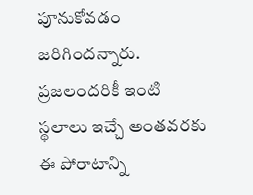పూనుకోవడం జరిగిందన్నారు. ప్రజలందరికీ ఇంటి స్థలాలు ఇచ్చే అంతవరకు ఈ పోరాటాన్ని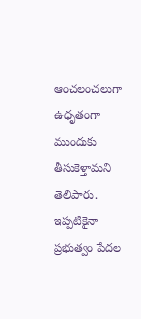ఆంచలంచలుగా ఉధృతంగా ముందుకు తీసుకెళ్తామని తెలిపారు. ఇప్పటికైనా ప్రభుత్వం పేదల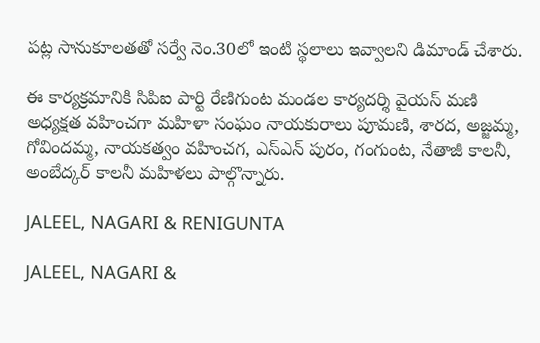పట్ల సానుకూలతతో సర్వే నెం.30లో ఇంటి స్థలాలు ఇవ్వాలని డిమాండ్ చేశారు.

ఈ కార్యక్రమానికి సిపిఐ పార్టి రేణిగుంట మండల కార్యదర్శి వైయస్ మణి అధ్యక్షత వహించగా మహిళా సంఘం నాయకురాలు పూమణి, శారద, అజ్జమ్మ, గోవిందమ్మ, నాయకత్వం వహించగ, ఎస్ఎన్ పురం, గంగుంట, నేతాజీ కాలనీ, అంబేద్కర్ కాలనీ మహిళలు పాల్గొన్నారు.

JALEEL, NAGARI & RENIGUNTA

JALEEL, NAGARI &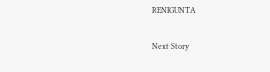RENIGUNTA

Next Story